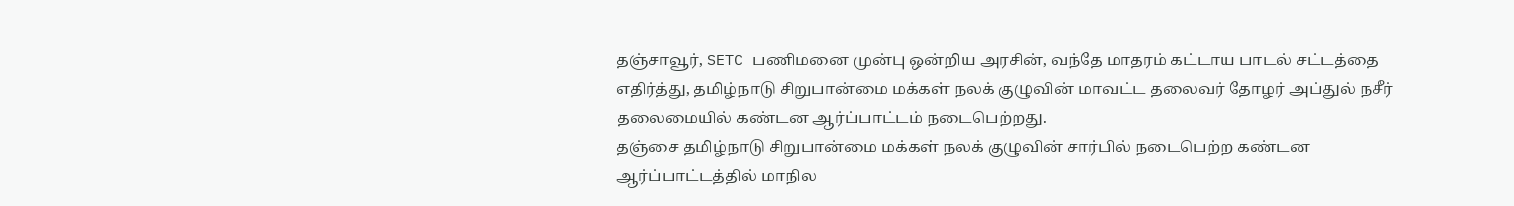தஞ்சாவூர், SETC பணிமனை முன்பு ஒன்றிய அரசின், வந்தே மாதரம் கட்டாய பாடல் சட்டத்தை எதிர்த்து, தமிழ்நாடு சிறுபான்மை மக்கள் நலக் குழுவின் மாவட்ட தலைவர் தோழர் அப்துல் நசீர் தலைமையில் கண்டன ஆர்ப்பாட்டம் நடைபெற்றது.
தஞ்சை தமிழ்நாடு சிறுபான்மை மக்கள் நலக் குழுவின் சார்பில் நடைபெற்ற கண்டன ஆர்ப்பாட்டத்தில் மாநில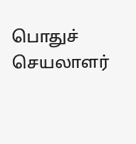பொதுச் செயலாளர்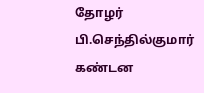தோழர் பி.செந்தில்குமார் கண்டன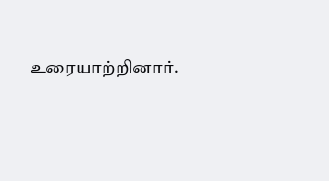உரையாற்றினார்.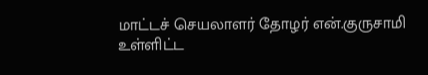மாட்டச் செயலாளர் தோழர் என்.குருசாமி உள்ளிட்ட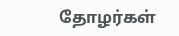தோழர்கள்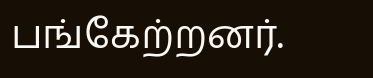பங்கேற்றனர்.